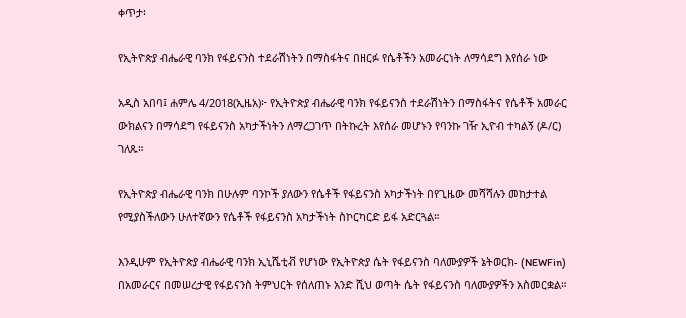ቀጥታ፡

የኢትዮጵያ ብሔራዊ ባንክ የፋይናንስ ተደራሽነትን በማስፋትና በዘርፉ የሴቶችን አመራርነት ለማሳደግ እየሰራ ነው

አዲስ አበባ፤ ሐምሌ 4/2018(ኢዜአ)፦ የኢትዮጵያ ብሔራዊ ባንክ የፋይናንስ ተደራሽነትን በማስፋትና የሴቶች አመራር ውክልናን በማሳደግ የፋይናንስ አካታችነትን ለማረጋገጥ በትኩረት እየሰራ መሆኑን የባንኩ ገዥ ኢዮብ ተካልኝ (ዶ/ር) ገለጹ።

የኢትዮጵያ ብሔራዊ ባንክ በሁሉም ባንኮች ያለውን የሴቶች የፋይናንስ አካታችነት በየጊዜው መሻሻሉን መከታተል የሚያስችለውን ሁለተኛውን የሴቶች የፋይናንስ አካታችነት ስኮርካርድ ይፋ አድርጓል።

እንዲሁም የኢትዮጵያ ብሔራዊ ባንክ ኢኒሼቲቭ የሆነው የኢትዮጵያ ሴት የፋይናንስ ባለሙያዎች ኔትወርክ- (NEWFin) በአመራርና በመሠረታዊ የፋይናንስ ትምህርት የሰለጠኑ አንድ ሺህ ወጣት ሴት የፋይናንስ ባለሙያዎችን አስመርቋል።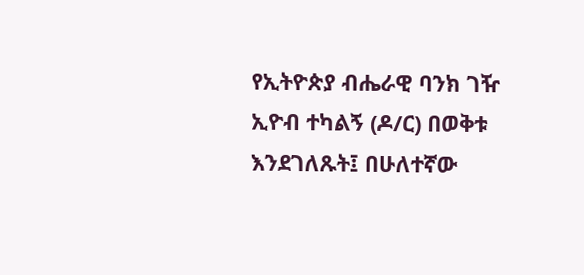የኢትዮጵያ ብሔራዊ ባንክ ገዥ ኢዮብ ተካልኝ (ዶ/ር) በወቅቱ እንደገለጹት፤ በሁለተኛው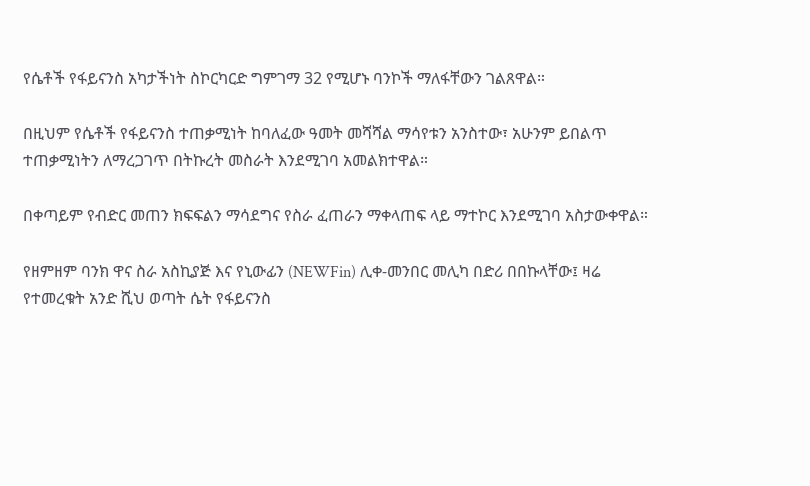የሴቶች የፋይናንስ አካታችነት ስኮርካርድ ግምገማ 32 የሚሆኑ ባንኮች ማለፋቸውን ገልጸዋል።

በዚህም የሴቶች የፋይናንስ ተጠቃሚነት ከባለፈው ዓመት መሻሻል ማሳየቱን አንስተው፣ አሁንም ይበልጥ ተጠቃሚነትን ለማረጋገጥ በትኩረት መስራት እንደሚገባ አመልክተዋል።

በቀጣይም የብድር መጠን ክፍፍልን ማሳደግና የስራ ፈጠራን ማቀላጠፍ ላይ ማተኮር እንደሚገባ አስታውቀዋል።

የዘምዘም ባንክ ዋና ስራ አስኪያጅ እና የኒውፊን (NEWFin) ሊቀ-መንበር መሊካ በድሪ በበኩላቸው፤ ዛሬ የተመረቁት አንድ ሺህ ወጣት ሴት የፋይናንስ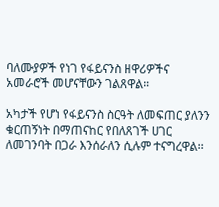ባለሙያዎች የነገ የፋይናንስ ዘዋሪዎችና አመራሮች መሆናቸውን ገልጸዋል።

አካታች የሆነ የፋይናንስ ስርዓት ለመፍጠር ያለንን ቁርጠኝነት በማጠናከር የበለጸገች ሀገር ለመገንባት በጋራ እንሰራለን ሲሉም ተናግረዋል፡፡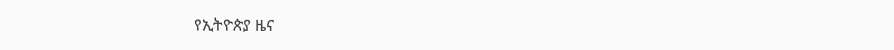የኢትዮጵያ ዜና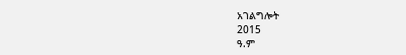አገልግሎት
2015
ዓ.ም